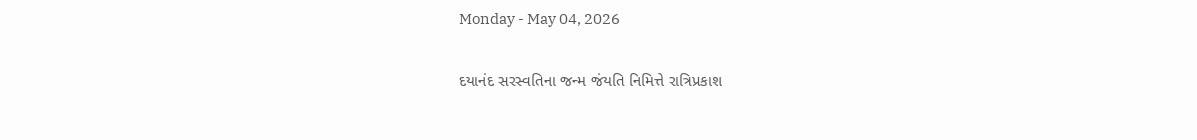Monday - May 04, 2026

દયાનંદ સરસ્વતિના જન્મ જંયતિ નિમિત્તે રાત્રિપ્રકાશ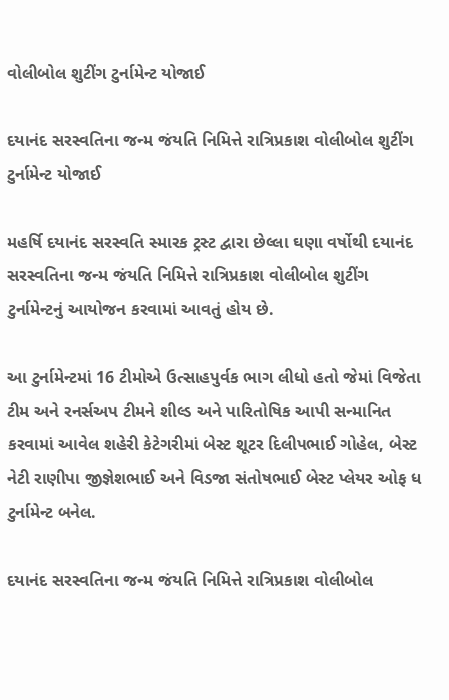વોલીબોલ શુટીંગ ટુર્નામેન્‍ટ યોજાઈ

દયાનંદ સરસ્વતિના જન્મ જંયતિ નિમિત્તે રાત્રિપ્રકાશ વોલીબોલ શુટીંગ ટુર્નામેન્‍ટ યોજાઈ

મહર્ષિ દયાનંદ સરસ્વતિ સ્મારક ટ્રસ્ટ દ્વારા છેલ્લા ઘણા વર્ષોથી દયાનંદ સરસ્વતિના જન્મ જંયતિ નિમિત્તે રાત્રિપ્રકાશ વોલીબોલ શુટીંગ ટુર્નામેન્‍ટનું આયોજન કરવામાં આવતું હોય છે.

આ ટુર્નામેન્‍ટમાં 16 ટીમોએ ઉત્સાહપુર્વક ભાગ લીધો હતો જેમાં વિજેતા ટીમ અને રનર્સઅપ ટીમને શીલ્ડ અને પારિતોષિક આપી સન્માનિત કરવામાં આવેલ શહેરી કેટેગરીમાં બેસ્ટ શૂટર દિલીપભાઈ ગોહેલ, બેસ્ટ નેટી રાણીપા જીજ્ઞેશભાઈ અને વિડજા સંતોષભાઈ બેસ્ટ પ્લેયર ઓફ ધ ટુર્નામેન્‍ટ બનેલ.

દયાનંદ સરસ્વતિના જન્મ જંયતિ નિમિત્તે રાત્રિપ્રકાશ વોલીબોલ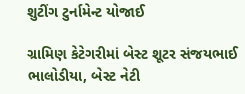શુટીંગ ટુર્નામેન્‍ટ યોજાઈ

ગ્રામિણ કેટેગરીમાં બેસ્ટ શૂટર સંજયભાઈ ભાલોડીયા, બેસ્ટ નેટી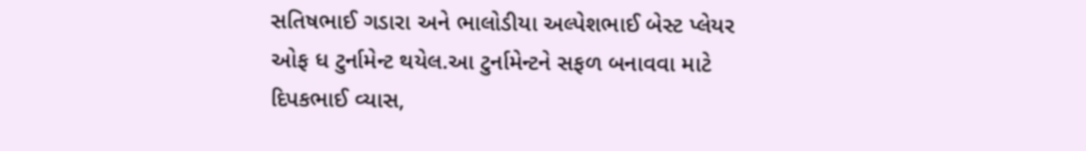સતિષભાઈ ગડારા અને ભાલોડીયા અલ્પેશભાઈ બેસ્ટ પ્લેયર ઓફ ધ ટુર્નામેન્‍ટ થયેલ.આ ટુર્નામેન્‍ટને સફળ બનાવવા માટે દિપકભાઈ વ્યાસ,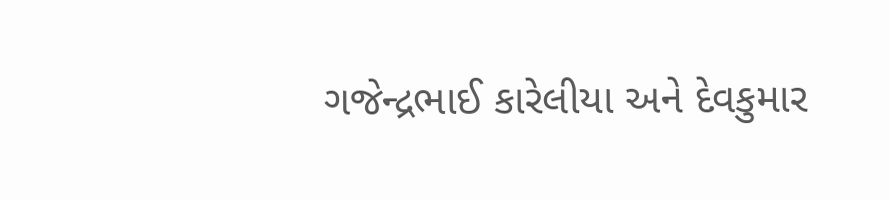ગજેન્‍દ્રભાઈ કારેલીયા અને દેવકુમાર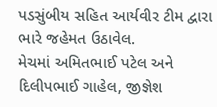પડસુંબીય સહિત આર્યવીર ટીમ દ્વારા ભારે જહેમત ઉઠાવેલ.
મેચમાં અમિતભાઈ પટેલ અને દિલીપભાઈ ગાહેલ, જીજ્ઞેશ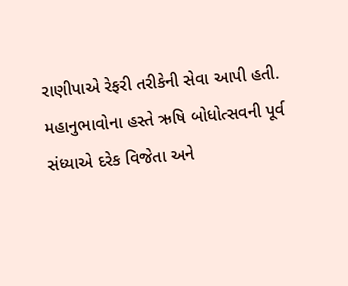રાણીપાએ રેફરી તરીકેની સેવા આપી હતી.
મહાનુભાવોના હસ્તે ઋષિ બોધોત્સવની પૂર્વ સંધ્યાએ દરેક વિજેતા અને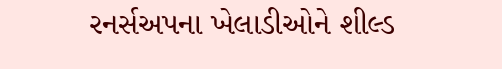રનર્સઅપના ખેલાડીઓને શીલ્ડ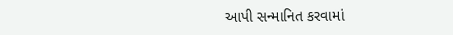આપી સન્માનિત કરવામાં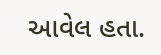આવેલ હતા.